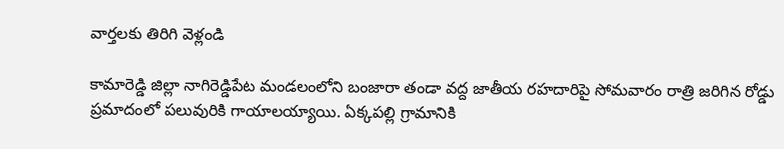వార్తలకు తిరిగి వెళ్లండి

కామారెడ్డి జిల్లా నాగిరెడ్డిపేట మండలంలోని బంజారా తండా వద్ద జాతీయ రహదారిపై సోమవారం రాత్రి జరిగిన రోడ్డు ప్రమాదంలో పలువురికి గాయాలయ్యాయి. ఏక్కపల్లి గ్రామానికి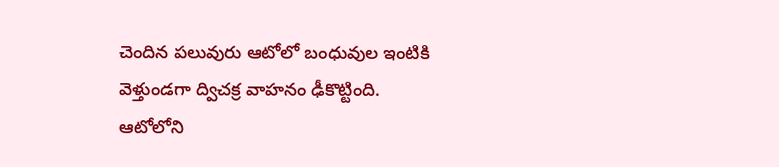చెందిన పలువురు ఆటోలో బంధువుల ఇంటికి వెళ్తుండగా ద్విచక్ర వాహనం ఢీకొట్టింది.
ఆటోలోని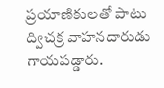ప్రయాణికులతో పాటు ద్విచక్ర వాహనదారుడు గాయపడ్డారు.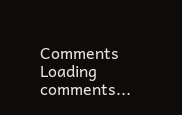Comments
Loading comments...